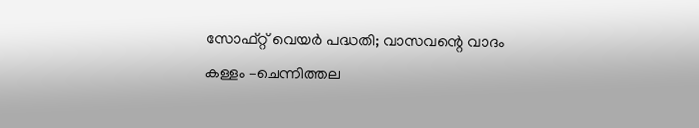സോഫ്റ്റ് വെയർ പദ്ധതി; വാസവന്റെ വാദം കള്ളം –ചെന്നിത്തല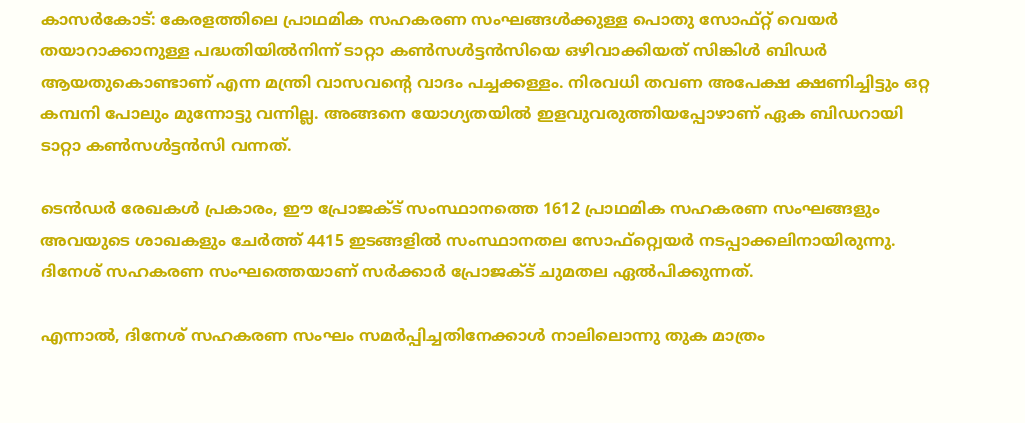കാസർകോട്: കേരളത്തിലെ പ്രാഥമിക സഹകരണ സംഘങ്ങള്‍ക്കുള്ള പൊതു സോഫ്റ്റ് വെയര്‍ തയാറാക്കാനുള്ള പദ്ധതിയില്‍നിന്ന് ടാറ്റാ കണ്‍സള്‍ട്ടന്‍സിയെ ഒഴിവാക്കിയത് സിങ്കിള്‍ ബിഡര്‍ ആയതുകൊണ്ടാണ് എന്ന മന്ത്രി വാസവന്റെ വാദം പച്ചക്കള്ളം. നിരവധി തവണ അപേക്ഷ ക്ഷണിച്ചിട്ടും ഒറ്റ കമ്പനി പോലും മുന്നോട്ടു വന്നില്ല. അങ്ങനെ യോഗ്യതയില്‍ ഇളവുവരുത്തിയപ്പോഴാണ് ഏക ബിഡറായി ടാറ്റാ കണ്‍സള്‍ട്ടന്‍സി വന്നത്.

ടെന്‍ഡര്‍ രേഖകള്‍ പ്രകാരം, ഈ പ്രോജക്ട് സംസ്ഥാനത്തെ 1612 പ്രാഥമിക സഹകരണ സംഘങ്ങളും അവയുടെ ശാഖകളും ചേർത്ത് 4415 ഇടങ്ങളില്‍ സംസ്ഥാനതല സോഫ്റ്റ്വെയര്‍ നടപ്പാക്കലിനായിരുന്നു. ദിനേശ് സഹകരണ സംഘത്തെയാണ് സര്‍ക്കാര്‍ പ്രോജക്ട് ചുമതല ഏല്‍പിക്കുന്നത്.

എന്നാല്‍, ദിനേശ് സഹകരണ സംഘം സമര്‍പ്പിച്ചതിനേക്കാള്‍ നാലിലൊന്നു തുക മാത്രം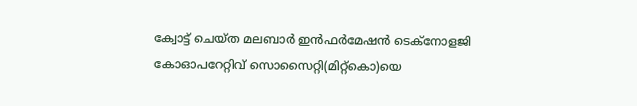ക്വോട്ട് ചെയ്ത മലബാര്‍ ഇന്‍ഫര്‍മേഷന്‍ ടെക്‌നോളജി കോഓപറേറ്റിവ് സൊസൈറ്റി(മിറ്റ്കൊ)യെ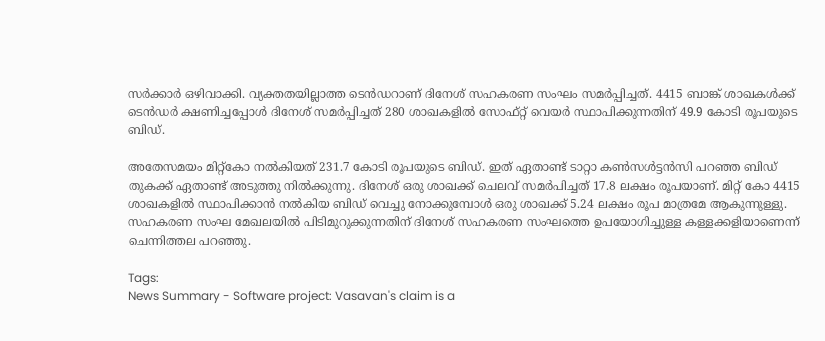സര്‍ക്കാര്‍ ഒഴിവാക്കി. വ്യക്തതയില്ലാത്ത ടെൻഡറാണ് ദിനേശ് സഹകരണ സംഘം സമര്‍പ്പിച്ചത്. 4415 ബാങ്ക് ശാഖകള്‍ക്ക് ടെന്‍ഡര്‍ ക്ഷണിച്ചപ്പോള്‍ ദിനേശ് സമര്‍പ്പിച്ചത് 280 ശാഖകളില്‍ സോഫ്റ്റ് വെയര്‍ സ്ഥാപിക്കുന്നതിന് 49.9 കോടി രൂപയുടെ ബിഡ്.

അതേസമയം മിറ്റ്‌കോ നല്‍കിയത് 231.7 കോടി രൂപയുടെ ബിഡ്. ഇത് ഏതാണ്ട് ടാറ്റാ കണ്‍സള്‍ട്ടന്‍സി പറഞ്ഞ ബിഡ് തുകക്ക് ഏതാണ്ട് അടുത്തു നില്‍ക്കുന്നു. ദിനേശ് ഒരു ശാഖക്ക് ചെലവ് സമർപിച്ചത് 17.8 ലക്ഷം രൂപയാണ്. മിറ്റ് കോ 4415 ശാഖകളില്‍ സ്ഥാപിക്കാന്‍ നല്‍കിയ ബിഡ് വെച്ചു നോക്കുമ്പോള്‍ ഒരു ശാഖക്ക് 5.24 ലക്ഷം രൂപ മാത്രമേ ആകുന്നുള്ളു. സഹകരണ സംഘ മേഖലയില്‍ പിടിമുറുക്കുന്നതിന് ദിനേശ് സഹകരണ സംഘത്തെ ഉപയോഗിച്ചുള്ള കള്ളക്കളിയാണെന്ന് ചെന്നിത്തല പറഞ്ഞു.

Tags:
News Summary - Software project: Vasavan's claim is a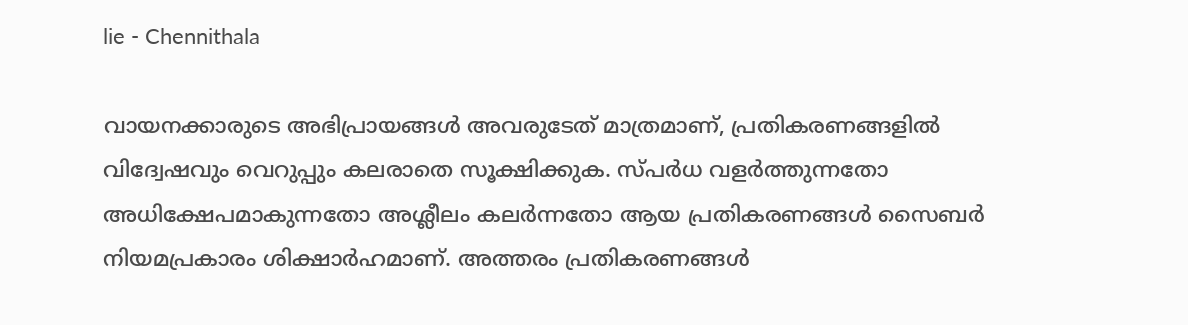lie - Chennithala

വായനക്കാരുടെ അഭിപ്രായങ്ങള്‍ അവരുടേത് മാത്രമാണ്, പ്രതികരണങ്ങളിൽ വിദ്വേഷവും വെറുപ്പും കലരാതെ സൂക്ഷിക്കുക. സ്പർധ വളർത്തുന്നതോ അധിക്ഷേപമാകുന്നതോ അശ്ലീലം കലർന്നതോ ആയ പ്രതികരണങ്ങൾ സൈബർ നിയമപ്രകാരം ശിക്ഷാർഹമാണ്. അത്തരം പ്രതികരണങ്ങൾ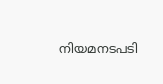നിയമനടപടി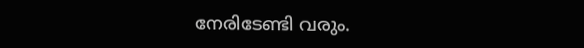നേരിടേണ്ടി വരും.